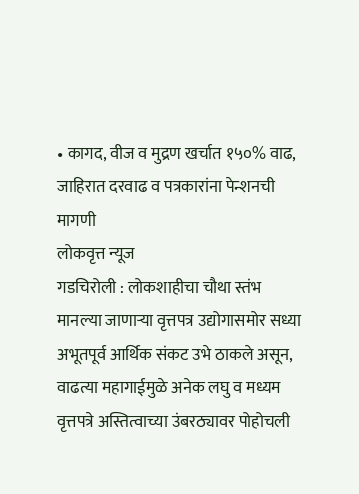• कागद, वीज व मुद्रण खर्चात १५०% वाढ, जाहिरात दरवाढ व पत्रकारांना पेन्शनची मागणी
लोकवृत्त न्यूज
गडचिरोली : लोकशाहीचा चौथा स्तंभ मानल्या जाणाऱ्या वृत्तपत्र उद्योगासमोर सध्या अभूतपूर्व आर्थिक संकट उभे ठाकले असून, वाढत्या महागाईमुळे अनेक लघु व मध्यम वृत्तपत्रे अस्तित्वाच्या उंबरठ्यावर पोहोचली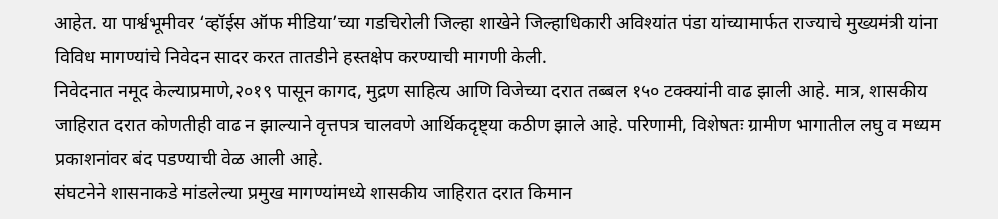आहेत. या पार्श्वभूमीवर ‘व्हॉईस ऑफ मीडिया’च्या गडचिरोली जिल्हा शाखेने जिल्हाधिकारी अविश्यांत पंडा यांच्यामार्फत राज्याचे मुख्यमंत्री यांना विविध मागण्यांचे निवेदन सादर करत तातडीने हस्तक्षेप करण्याची मागणी केली.
निवेदनात नमूद केल्याप्रमाणे,२०१९ पासून कागद, मुद्रण साहित्य आणि विजेच्या दरात तब्बल १५० टक्क्यांनी वाढ झाली आहे. मात्र, शासकीय जाहिरात दरात कोणतीही वाढ न झाल्याने वृत्तपत्र चालवणे आर्थिकदृष्ट्या कठीण झाले आहे. परिणामी, विशेषतः ग्रामीण भागातील लघु व मध्यम प्रकाशनांवर बंद पडण्याची वेळ आली आहे.
संघटनेने शासनाकडे मांडलेल्या प्रमुख मागण्यांमध्ये शासकीय जाहिरात दरात किमान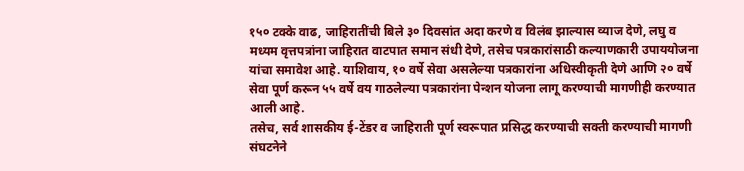१५० टक्के वाढ, जाहिरातींची बिले ३० दिवसांत अदा करणे व विलंब झाल्यास व्याज देणे, लघु व मध्यम वृत्तपत्रांना जाहिरात वाटपात समान संधी देणे, तसेच पत्रकारांसाठी कल्याणकारी उपाययोजना यांचा समावेश आहे. याशिवाय, १० वर्षे सेवा असलेल्या पत्रकारांना अधिस्वीकृती देणे आणि २० वर्षे सेवा पूर्ण करून ५५ वर्षे वय गाठलेल्या पत्रकारांना पेन्शन योजना लागू करण्याची मागणीही करण्यात आली आहे.
तसेच, सर्व शासकीय ई-टेंडर व जाहिराती पूर्ण स्वरूपात प्रसिद्ध करण्याची सक्ती करण्याची मागणी संघटनेने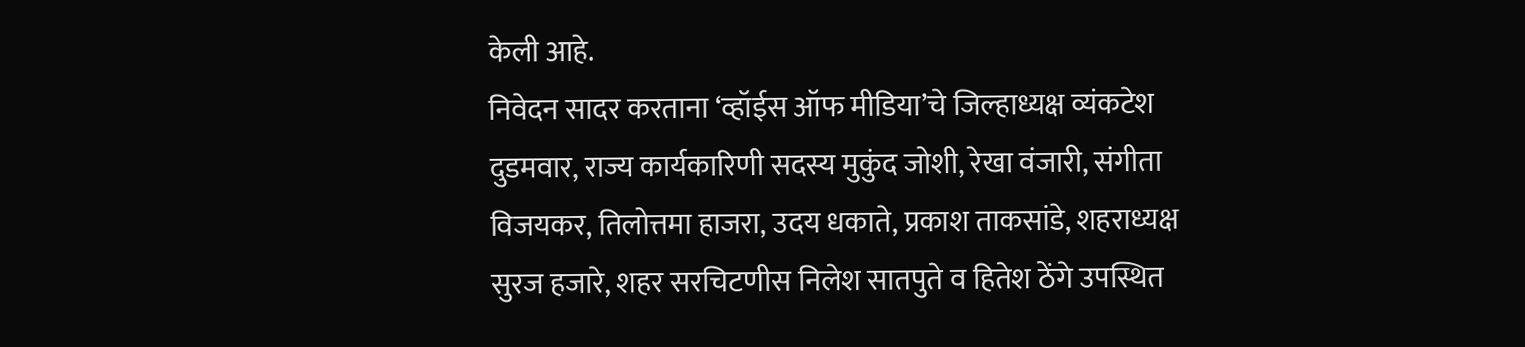केली आहे.
निवेदन सादर करताना ‘व्हॉईस ऑफ मीडिया’चे जिल्हाध्यक्ष व्यंकटेश दुडमवार, राज्य कार्यकारिणी सदस्य मुकुंद जोशी, रेखा वंजारी, संगीता विजयकर, तिलोत्तमा हाजरा, उदय धकाते, प्रकाश ताकसांडे, शहराध्यक्ष सुरज हजारे, शहर सरचिटणीस निलेश सातपुते व हितेश ठेंगे उपस्थित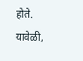होते.
यावेळी,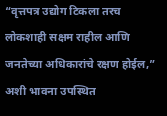“वृत्तपत्र उद्योग टिकला तरच लोकशाही सक्षम राहील आणि जनतेच्या अधिकारांचे रक्षण होईल,” अशी भावना उपस्थित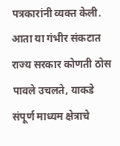पत्रकारांनी व्यक्त केली. आता या गंभीर संकटात राज्य सरकार कोणती ठोस पावले उचलते, याकडे संपूर्ण माध्यम क्षेत्राचे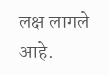लक्ष लागले आहे.